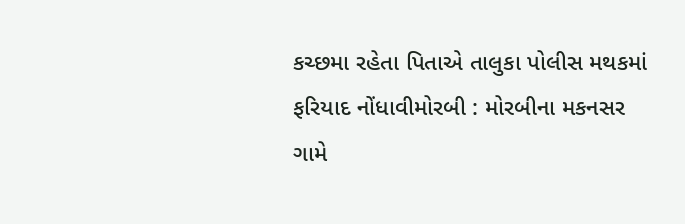કચ્છમા રહેતા પિતાએ તાલુકા પોલીસ મથકમાં ફરિયાદ નોંધાવીમોરબી : મોરબીના મકનસર ગામે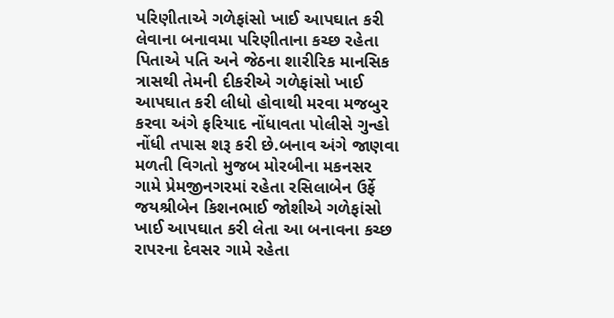પરિણીતાએ ગળેફાંસો ખાઈ આપઘાત કરી લેવાના બનાવમા પરિણીતાના કચ્છ રહેતા પિતાએ પતિ અને જેઠના શારીરિક માનસિક ત્રાસથી તેમની દીકરીએ ગળેફાંસો ખાઈ આપઘાત કરી લીધો હોવાથી મરવા મજબુર કરવા અંગે ફરિયાદ નોંધાવતા પોલીસે ગુન્હો નોંધી તપાસ શરૂ કરી છે.બનાવ અંગે જાણવા મળતી વિગતો મુજબ મોરબીના મકનસર ગામે પ્રેમજીનગરમાં રહેતા રસિલાબેન ઉર્ફે જયશ્રીબેન કિશનભાઈ જોશીએ ગળેફાંસો ખાઈ આપઘાત કરી લેતા આ બનાવના કચ્છ રાપરના દેવસર ગામે રહેતા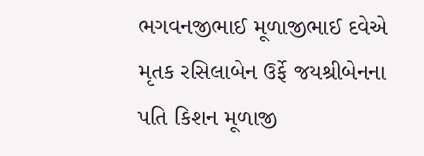ભગવનજીભાઈ મૂળાજીભાઈ દવેએ મૃતક રસિલાબેન ઉર્ફે જયશ્રીબેનના પતિ કિશન મૂળાજી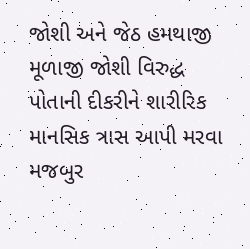જોશી અને જેઠ હમથાજી મૂળાજી જોશી વિરુદ્ધ પોતાની દીકરીને શારીરિક માનસિક ત્રાસ આપી મરવા મજબુર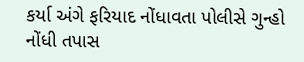કર્યા અંગે ફરિયાદ નોંધાવતા પોલીસે ગુન્હો નોંધી તપાસ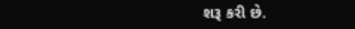શરૂ કરી છે.